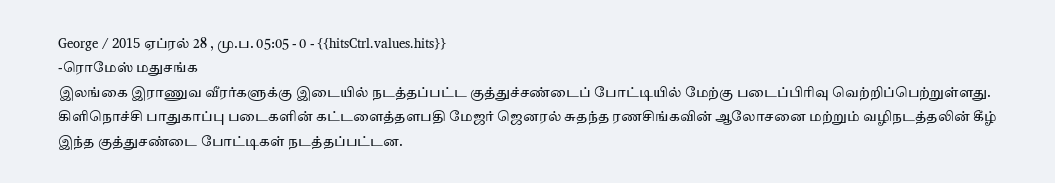George / 2015 ஏப்ரல் 28 , மு.ப. 05:05 - 0 - {{hitsCtrl.values.hits}}
-ரொமேஸ் மதுசங்க
இலங்கை இராணுவ வீரர்களுக்கு இடையில் நடத்தப்பட்ட குத்துச்சண்டைப் போட்டியில் மேற்கு படைப்பிரிவு வெற்றிப்பெற்றுள்ளது.
கிளிநொச்சி பாதுகாப்பு படைகளின் கட்டளைத்தளபதி மேஜர் ஜெனரல் சுதந்த ரணசிங்கவின் ஆலோசனை மற்றும் வழிநடத்தலின் கீழ் இந்த குத்துசண்டை போட்டிகள் நடத்தப்பட்டன.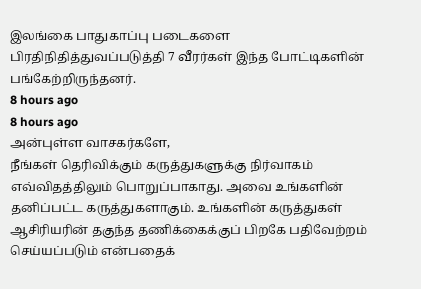இலங்கை பாதுகாப்பு படைகளை பிரதிநிதித்துவப்படுத்தி 7 வீரர்கள் இந்த போட்டிகளின் பங்கேற்றிருந்தனர்.
8 hours ago
8 hours ago
அன்புள்ள வாசகர்களே,
நீங்கள் தெரிவிக்கும் கருத்துகளுக்கு நிர்வாகம் எவ்விதத்திலும் பொறுப்பாகாது. அவை உங்களின் தனிப்பட்ட கருத்துகளாகும். உங்களின் கருத்துகள் ஆசிரியரின் தகுந்த தணிக்கைக்குப் பிறகே பதிவேற்றம் செய்யப்படும் என்பதைக்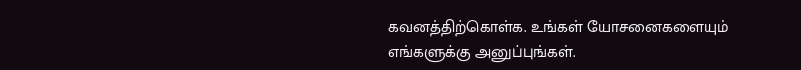கவனத்திற்கொள்க. உங்கள் யோசனைகளையும் எங்களுக்கு அனுப்புங்கள்.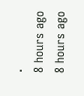.
8 hours ago
8 hours ago